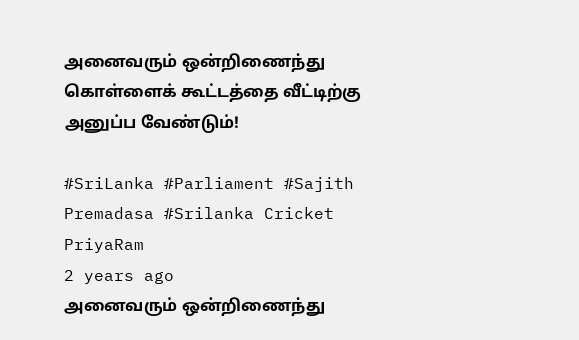அனைவரும் ஒன்றிணைந்து கொள்ளைக் கூட்டத்தை வீட்டிற்கு அனுப்ப வேண்டும்!

#SriLanka #Parliament #Sajith Premadasa #Srilanka Cricket
PriyaRam
2 years ago
அனைவரும் ஒன்றிணைந்து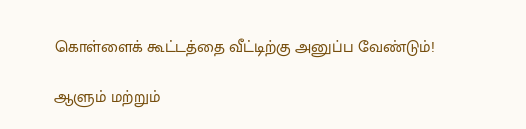கொள்ளைக் கூட்டத்தை வீட்டிற்கு அனுப்ப வேண்டும்!

ஆளும் மற்றும்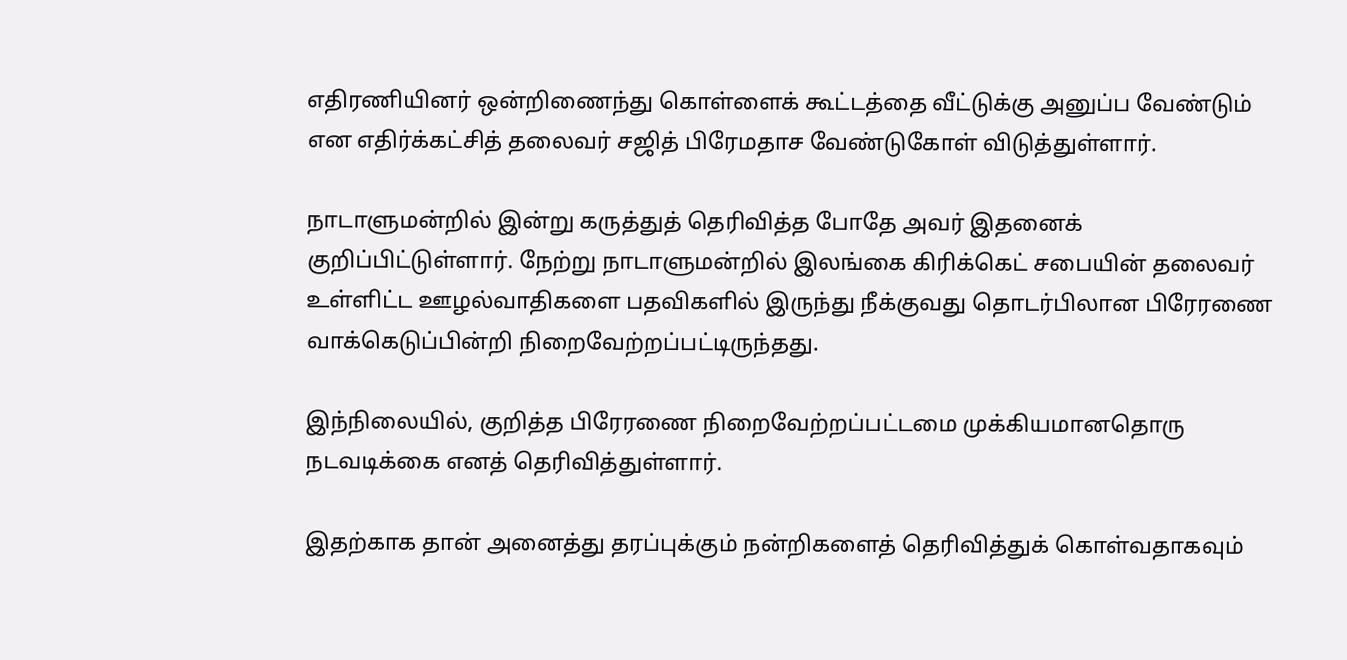எதிரணியினர் ஒன்றிணைந்து கொள்ளைக் கூட்டத்தை வீட்டுக்கு அனுப்ப வேண்டும் என எதிர்க்கட்சித் தலைவர் சஜித் பிரேமதாச வேண்டுகோள் விடுத்துள்ளார்.

நாடாளுமன்றில் இன்று கருத்துத் தெரிவித்த போதே அவர் இதனைக் குறிப்பிட்டுள்ளார். நேற்று நாடாளுமன்றில் இலங்கை கிரிக்கெட் சபையின் தலைவர் உள்ளிட்ட ஊழல்வாதிகளை பதவிகளில் இருந்து நீக்குவது தொடர்பிலான பிரேரணை வாக்கெடுப்பின்றி நிறைவேற்றப்பட்டிருந்தது.

இந்நிலையில், குறித்த பிரேரணை நிறைவேற்றப்பட்டமை முக்கியமானதொரு நடவடிக்கை எனத் தெரிவித்துள்ளார்.

இதற்காக தான் அனைத்து தரப்புக்கும் நன்றிகளைத் தெரிவித்துக் கொள்வதாகவும்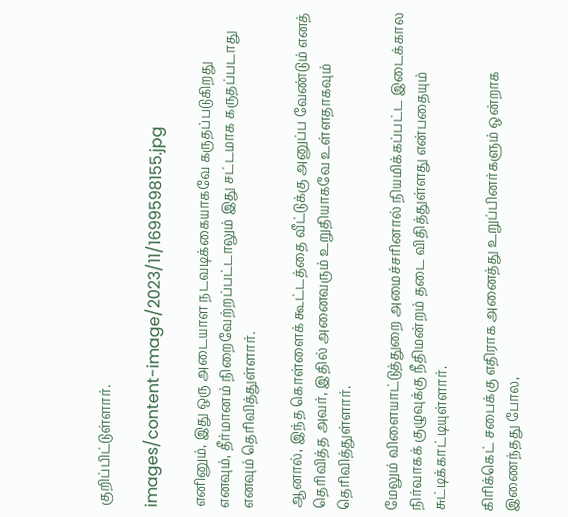குறிப்பிட்டுள்ளார்.

images/content-image/2023/11/1699598155.jpg

எனினும், இது ஒரு அடையாள நடவடிக்கையாகவே கருதப்படுகிறது எனவும், தீர்மானம் நிறைவேற்றப்பட்டாலும் இது சட்டமாக கருதப்படாது எனவும் தெரிவித்துள்ளார்.

ஆனால், இந்த கொள்ளைக் கூட்டத்தை வீட்டுக்கு அனுப்ப வேண்டும் எனத் தெரிவித்த அவர், இதில் அனைவரும் உறுதியாகவே உள்ளதாகவும் தெரிவித்துள்ளார்.

மேலும் விளையாட்டுத்துறை அமைச்சரினால் நியமிக்கப்பட்ட இடைக்கால நிர்வாகக் குழுவுக்கு நீதிமன்றம் தடை விதித்துள்ளது என்பதையும் சுட்டிக்காட்டியுள்ளார்.

கிரிக்கெட் சபைக்கு எதிராக அனைத்து உறுப்பினர்களும் ஒன்றாக இணைந்தது போல,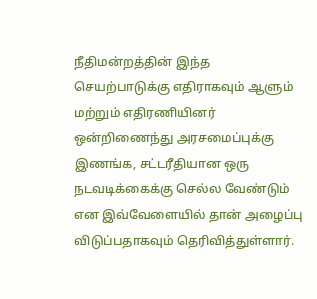நீதிமன்றத்தின் இந்த செயற்பாடுக்கு எதிராகவும் ஆளும் மற்றும் எதிரணியினர் ஒன்றிணைந்து அரசமைப்புக்கு இணங்க, சட்டரீதியான ஒரு நடவடிக்கைக்கு செல்ல வேண்டும் என இவ்வேளையில் தான் அழைப்பு விடுப்பதாகவும் தெரிவித்துள்ளார்.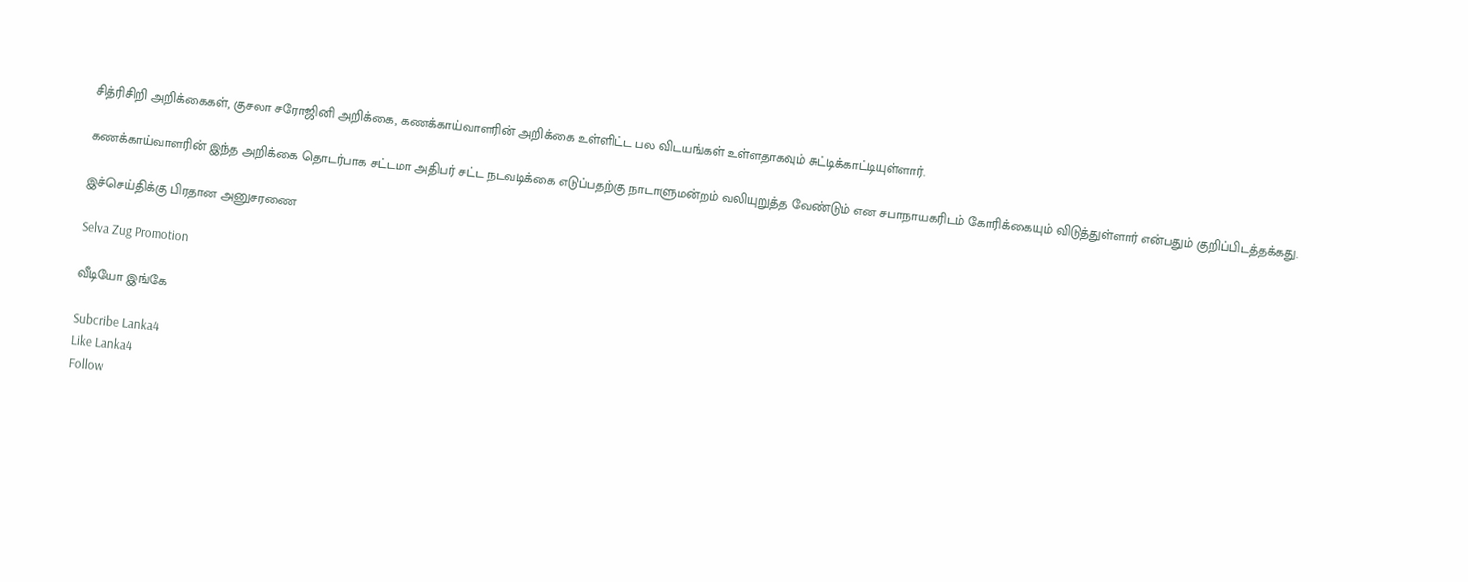சித்ரிசிறி அறிக்கைகள், குசலா சரோஜினி அறிக்கை, கணக்காய்வாளரின் அறிக்கை உள்ளிட்ட பல விடயங்கள் உள்ளதாகவும் சுட்டிக்காட்டியுள்ளார்.

கணக்காய்வாளரின் இந்த அறிக்கை தொடர்பாக சட்டமா அதிபர் சட்ட நடவடிக்கை எடுப்பதற்கு நாடாளுமன்றம் வலியுறுத்த வேண்டும் என சபாநாயகரிடம் கோரிக்கையும் விடுத்துள்ளார் என்பதும் குறிப்பிடத்தக்கது.

இச்செய்திக்கு பிரதான அனுசரணை

Selva Zug Promotion

வீடியோ இங்கே

Subcribe Lanka4
Like Lanka4
Follow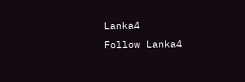Lanka4
Follow Lanka4